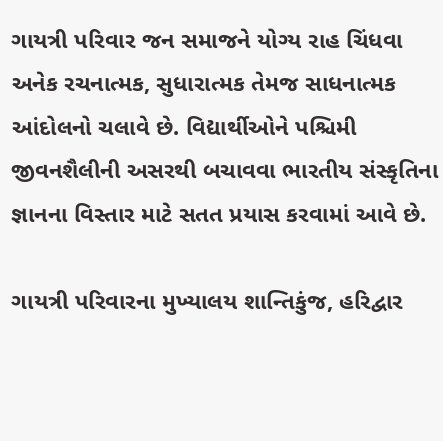ગાયત્રી પરિવાર જન સમાજને યોગ્ય રાહ ચિંધવા અનેક રચનાત્મક, સુધારાત્મક તેમજ સાધનાત્મક આંદોલનો ચલાવે છે. વિદ્યાર્થીઓને પશ્ચિમી જીવનશૈલીની અસરથી બચાવવા ભારતીય સંસ્કૃતિના જ્ઞાનના વિસ્તાર માટે સતત પ્રયાસ કરવામાં આવે છે.

ગાયત્રી પરિવારના મુખ્યાલય શાન્તિકુંજ, હરિદ્વાર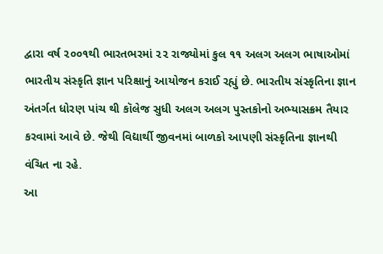દ્વારા વર્ષ ૨૦૦૧થી ભારતભરમાં ૨૨ રાજ્યોમાં કુલ ૧૧ અલગ અલગ ભાષાઓમાં ભારતીય સંસ્કૃતિ જ્ઞાન પરિક્ષાનું આયોજન કરાઈ રહ્યું છે. ભારતીય સંસ્કૃતિના જ્ઞાન અંતર્ગત ધોરણ પાંચ થી કૉલેજ સુધી અલગ અલગ પુસ્તકોનો અભ્યાસક્રમ તૈયાર કરવામાં આવે છે. જેથી વિદ્યાર્થી જીવનમાં બાળકો આપણી સંસ્કૃતિના જ્ઞાનથી વંચિત ના રહે.
આ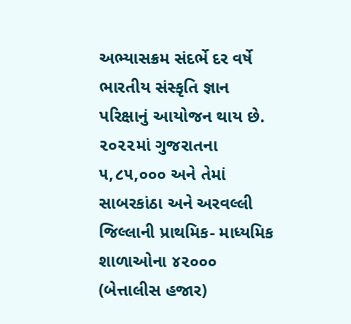અભ્યાસક્રમ સંદર્ભે દર વર્ષે ભારતીય સંસ્કૃતિ જ્ઞાન પરિક્ષાનું આયોજન થાય છે. ૨૦૨૨માં ગુજરાતના ૫,૮૫,૦૦૦ અને તેમાં સાબરકાંઠા અને અરવલ્લી જિલ્લાની પ્રાથમિક- માધ્યમિક શાળાઓના ૪૨૦૦૦ (બેત્તાલીસ હજાર)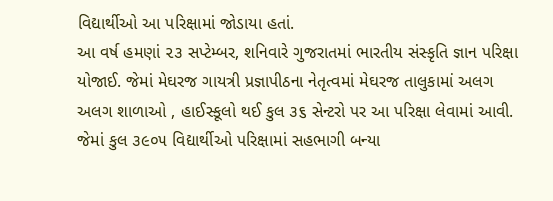વિદ્યાર્થીઓ આ પરિક્ષામાં જોડાયા હતાં.
આ વર્ષ હમણાં ૨૩ સપ્ટેમ્બર, શનિવારે ગુજરાતમાં ભારતીય સંસ્કૃતિ જ્ઞાન પરિક્ષા યોજાઈ. જેમાં મેઘરજ ગાયત્રી પ્રજ્ઞાપીઠના નેતૃત્વમાં મેઘરજ તાલુકામાં અલગ અલગ શાળાઓ , હાઈસ્કૂલો થઈ કુલ ૩૬ સેન્ટરો પર આ પરિક્ષા લેવામાં આવી. જેમાં કુલ ૩૯૦૫ વિદ્યાર્થીઓ પરિક્ષામાં સહભાગી બન્યા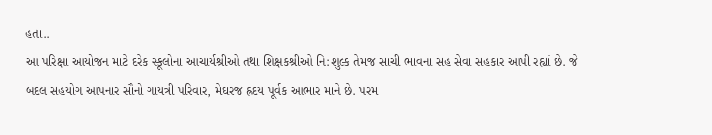હતા..
આ પરિક્ષા આયોજન માટે દરેક સ્કૂલોના આચાર્યશ્રીઓ તથા શિક્ષકશ્રીઓ નિ:શુલ્ક તેમજ સાચી ભાવના સહ સેવા સહકાર આપી રહ્યાં છે. જે બદલ સહયોગ આપનાર સૌનો ગાયત્રી પરિવાર, મેઘરજ હ્રદય પૂર્વક આભાર માને છે. પરમ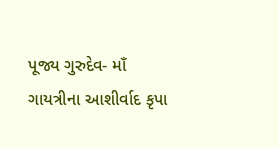પૂજ્ય ગુરુદેવ- માઁ ગાયત્રીના આશીર્વાદ કૃપા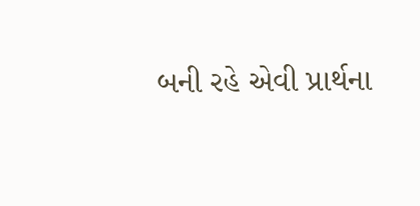બની રહે એવી પ્રાર્થના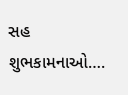સહ શુભકામનાઓ….